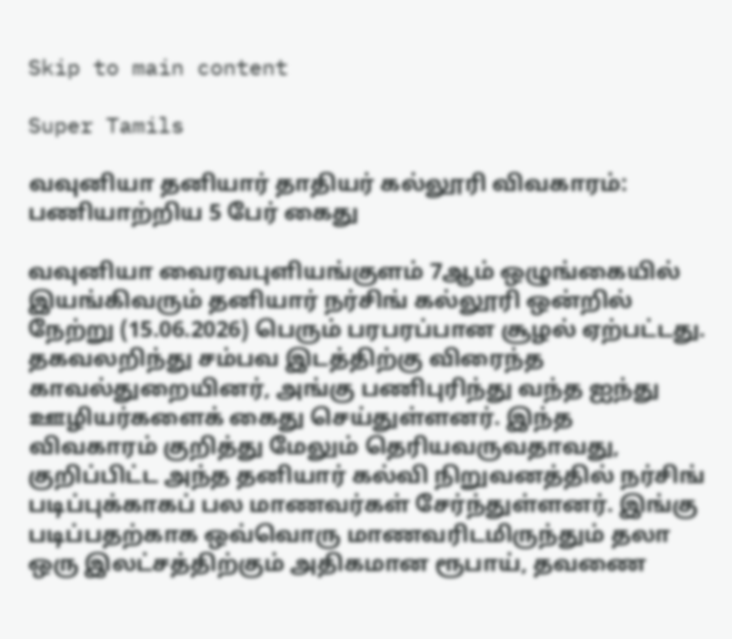Skip to main content

Super Tamils

வவுனியா தனியார் தாதியர் கல்லூரி விவகாரம்: பணியாற்றிய 5 பேர் கைது

வவுனியா வைரவபுளியங்குளம் 7ஆம் ஒழுங்கையில் இயங்கிவரும் தனியார் நர்சிங் கல்லூரி ஒன்றில் நேற்று (15.06.2026) பெரும் பரபரப்பான சூழல் ஏற்பட்டது. தகவலறிந்து சம்பவ இடத்திற்கு விரைந்த காவல்துறையினர், அங்கு பணிபுரிந்து வந்த ஐந்து ஊழியர்களைக் கைது செய்துள்ளனர். இந்த விவகாரம் குறித்து மேலும் தெரியவருவதாவது, குறிப்பிட்ட அந்த தனியார் கல்வி நிறுவனத்தில் நர்சிங் படிப்புக்காகப் பல மாணவர்கள் சேர்ந்துள்ளனர். இங்கு படிப்பதற்காக ஒவ்வொரு மாணவரிடமிருந்தும் தலா ஒரு இலட்சத்திற்கும் அதிகமான ரூபாய், தவணை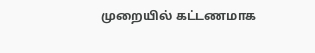முறையில் கட்டணமாக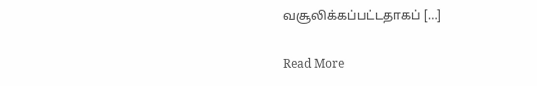வசூலிக்கப்பட்டதாகப் […]

Read More